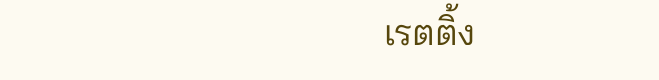เรตติ้ง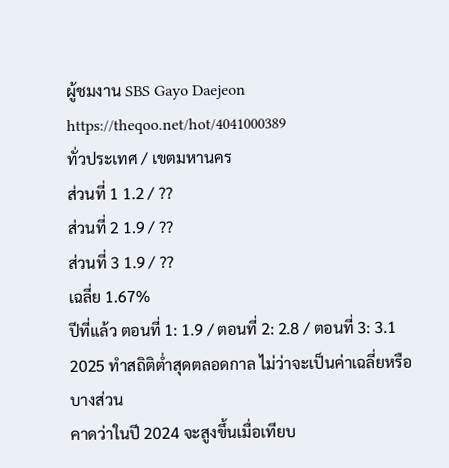ผู้ชมงาน SBS Gayo Daejeon
https://theqoo.net/hot/4041000389
ทั่วประเทศ / เขตมหานคร
ส่วนที่ 1 1.2 / ??
ส่วนที่ 2 1.9 / ??
ส่วนที่ 3 1.9 / ??
เฉลี่ย 1.67%
ปีที่แล้ว ตอนที่ 1: 1.9 / ตอนที่ 2: 2.8 / ตอนที่ 3: 3.1
2025 ทำสถิติต่ำสุดตลอดกาล ไม่ว่าจะเป็นค่าเฉลี่ยหรือบางส่วน
คาดว่าในปี 2024 จะสูงขึ้นเมื่อเทียบ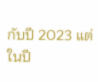กับปี 2023 แต่ในปี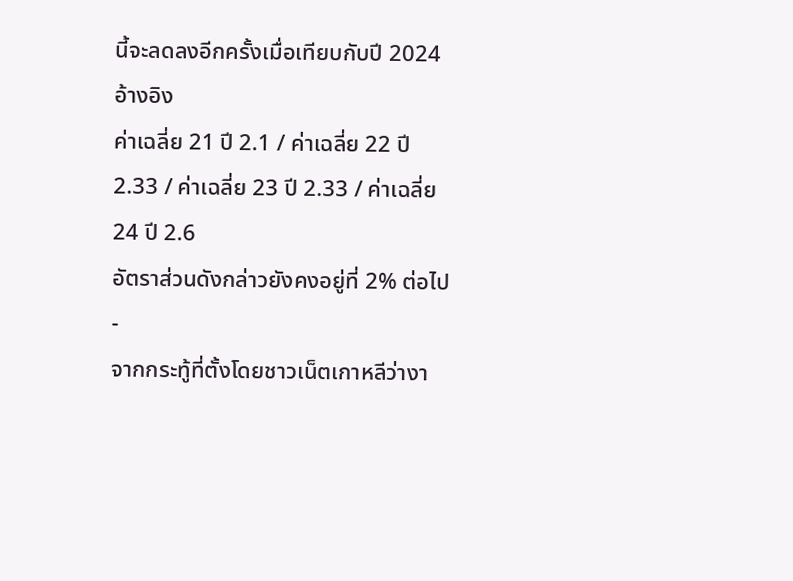นี้จะลดลงอีกครั้งเมื่อเทียบกับปี 2024
อ้างอิง
ค่าเฉลี่ย 21 ปี 2.1 / ค่าเฉลี่ย 22 ปี 2.33 / ค่าเฉลี่ย 23 ปี 2.33 / ค่าเฉลี่ย 24 ปี 2.6
อัตราส่วนดังกล่าวยังคงอยู่ที่ 2% ต่อไป
-
จากกระทู้ที่ตั้งโดยชาวเน็ตเกาหลีว่างา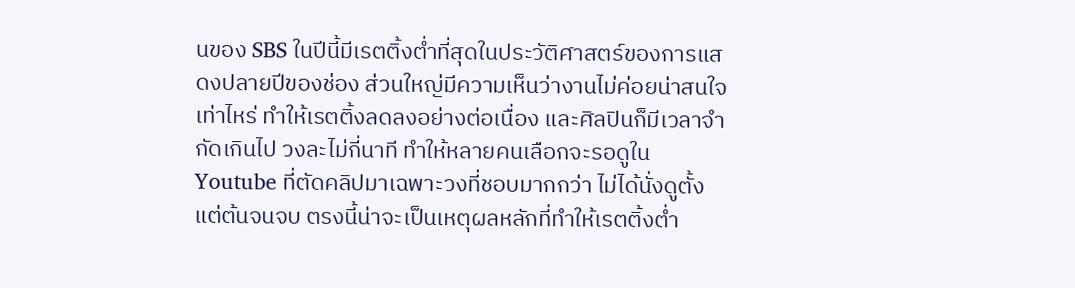นของ SBS ในปีนี้มีเรตติ้งต่ำที่สุดในประวัติศาสตร์ของการแสดงปลายปีของช่อง ส่วนใหญ่มีความเห็นว่างานไม่ค่อยน่าสนใจเท่าไหร่ ทำให้เรตติ้งลดลงอย่างต่อเนื่อง และศิลปินก็มีเวลาจำกัดเกินไป วงละไม่กี่นาที ทำให้หลายคนเลือกจะรอดูใน Youtube ที่ตัดคลิปมาเฉพาะวงที่ชอบมากกว่า ไม่ได้นั่งดูตั้งแต่ต้นจนจบ ตรงนี้น่าจะเป็นเหตุผลหลักที่ทำให้เรตติ้งต่ำ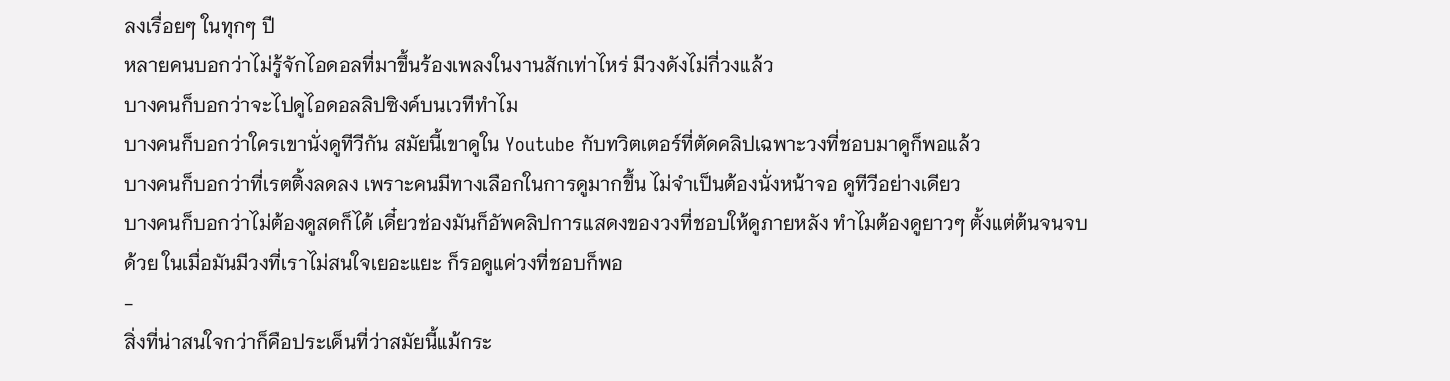ลงเรื่อยๆ ในทุกๆ ปี
หลายคนบอกว่าไม่รู้จักไอดอลที่มาขึ้นร้องเพลงในงานสักเท่าไหร่ มีวงดังไม่กี่วงแล้ว
บางคนก็บอกว่าจะไปดูไอดอลลิปซิงค์บนเวทีทำไม
บางคนก็บอกว่าใครเขานั่งดูทีวีกัน สมัยนี้เขาดูใน Youtube กับทวิตเตอร์ที่ตัดคลิปเฉพาะวงที่ชอบมาดูก็พอแล้ว
บางคนก็บอกว่าที่เรตติ้งลดลง เพราะคนมีทางเลือกในการดูมากขึ้น ไม่จำเป็นต้องนั่งหน้าจอ ดูทีวีอย่างเดียว
บางคนก็บอกว่าไม่ต้องดูสดก็ได้ เดี๋ยวช่องมันก็อัพคลิปการแสดงของวงที่ชอบให้ดูภายหลัง ทำไมต้องดูยาวๆ ตั้งแต่ต้นจนจบด้วย ในเมื่อมันมีวงที่เราไม่สนใจเยอะแยะ ก็รอดูแค่วงที่ชอบก็พอ
-
สิ่งที่น่าสนใจกว่าก็คือประเด็นที่ว่าสมัยนี้แม้กระ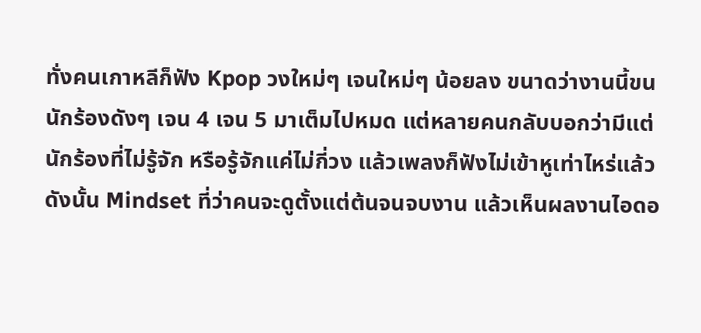ทั่งคนเกาหลีก็ฟัง Kpop วงใหม่ๆ เจนใหม่ๆ น้อยลง ขนาดว่างานนี้ขนนักร้องดังๆ เจน 4 เจน 5 มาเต็มไปหมด แต่หลายคนกลับบอกว่ามีแต่นักร้องที่ไม่รู้จัก หรือรู้จักแค่ไม่กี่วง แล้วเพลงก็ฟังไม่เข้าหูเท่าไหร่แล้ว
ดังนั้น Mindset ที่ว่าคนจะดูตั้งแต่ต้นจนจบงาน แล้วเห็นผลงานไอดอ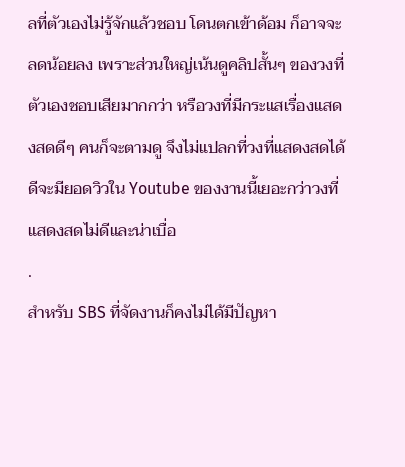ลที่ตัวเองไม่รู้จักแล้วชอบ โดนตกเข้าด้อม ก็อาจจะลดน้อยลง เพราะส่วนใหญ่เน้นดูคลิปสั้นๆ ของวงที่ตัวเองชอบเสียมากกว่า หรือวงที่มีกระแสเรื่องแสดงสดดีๆ คนก็จะตามดู จึงไม่แปลกที่วงที่แสดงสดได้ดีจะมียอดวิวใน Youtube ของงานนี้เยอะกว่าวงที่แสดงสดไม่ดีและน่าเบื่อ
.
สำหรับ SBS ที่จัดงานก็คงไม่ได้มีปัญหา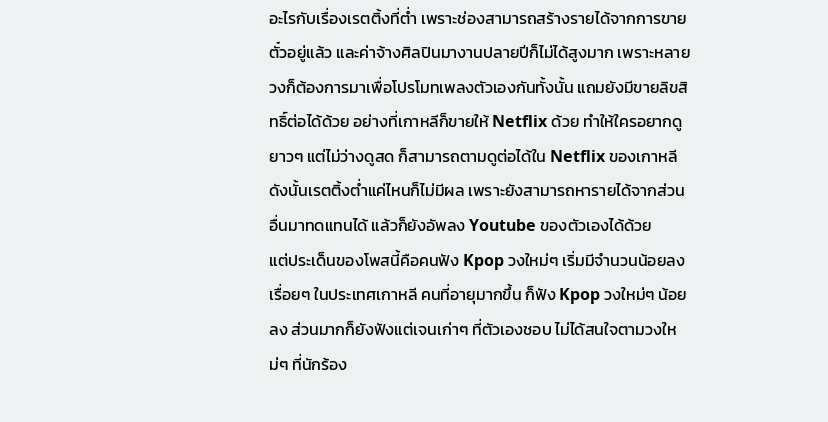อะไรกับเรื่องเรตติ้งที่ต่ำ เพราะช่องสามารถสร้างรายได้จากการขายตั๋วอยู่แล้ว และค่าจ้างศิลปินมางานปลายปีก็ไม่ได้สูงมาก เพราะหลายวงก็ต้องการมาเพื่อโปรโมทเพลงตัวเองกันทั้งนั้น แถมยังมีขายลิขสิทธิ์ต่อได้ด้วย อย่างที่เกาหลีก็ขายให้ Netflix ด้วย ทำให้ใครอยากดูยาวๆ แต่ไม่ว่างดูสด ก็สามารถตามดูต่อได้ใน Netflix ของเกาหลี ดังนั้นเรตติ้งต่ำแค่ไหนก็ไม่มีผล เพราะยังสามารถหารายได้จากส่วนอื่นมาทดแทนได้ แล้วก็ยังอัพลง Youtube ของตัวเองได้ด้วย
แต่ประเด็นของโพสนี้คือคนฟัง Kpop วงใหม่ๆ เริ่มมีจำนวนน้อยลงเรื่อยๆ ในประเทศเกาหลี คนที่อายุมากขึ้น ก็ฟัง Kpop วงใหม่ๆ น้อยลง ส่วนมากก็ยังฟังแต่เจนเก่าๆ ที่ตัวเองชอบ ไม่ได้สนใจตามวงใหม่ๆ ที่นักร้อง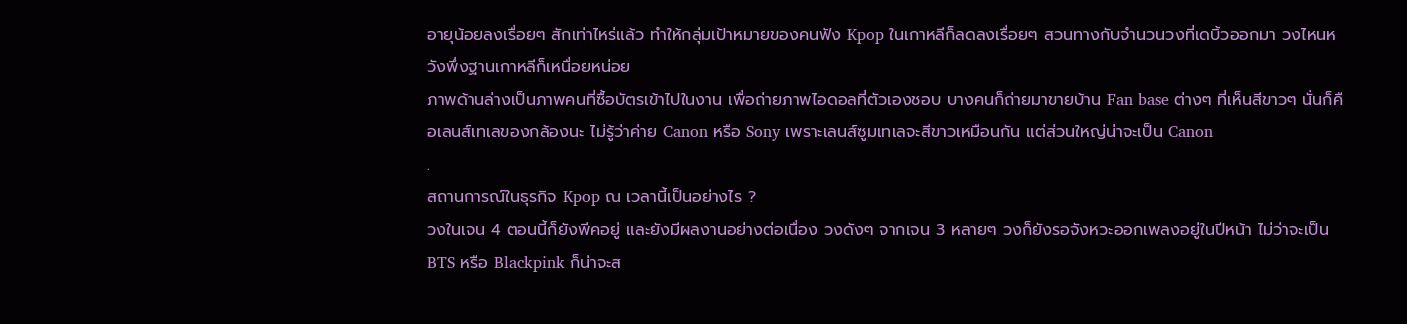อายุน้อยลงเรื่อยๆ สักเท่าไหร่แล้ว ทำให้กลุ่มเป้าหมายของคนฟัง Kpop ในเกาหลีก็ลดลงเรื่อยๆ สวนทางกับจำนวนวงที่เดบิ้วออกมา วงไหนหวังพึ่งฐานเกาหลีก็เหนื่อยหน่อย
ภาพด้านล่างเป็นภาพคนที่ซื้อบัตรเข้าไปในงาน เพื่อถ่ายภาพไอดอลที่ตัวเองชอบ บางคนก็ถ่ายมาขายบ้าน Fan base ต่างๆ ที่เห็นสีขาวๆ นั่นก็คือเลนส์เทเลของกล้องนะ ไม่รู้ว่าค่าย Canon หรือ Sony เพราะเลนส์ซูมเทเลจะสีขาวเหมือนกัน แต่ส่วนใหญ่น่าจะเป็น Canon
.
สถานการณ์ในธุรกิจ Kpop ณ เวลานี้เป็นอย่างไร ?
วงในเจน 4 ตอนนี้ก็ยังพีคอยู่ และยังมีผลงานอย่างต่อเนื่อง วงดังๆ จากเจน 3 หลายๆ วงก็ยังรอจังหวะออกเพลงอยู่ในปีหน้า ไม่ว่าจะเป็น BTS หรือ Blackpink ก็น่าจะส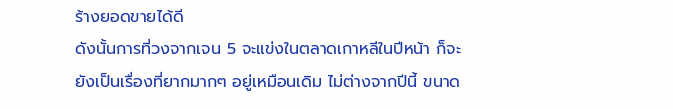ร้างยอดขายได้ดี
ดังนั้นการที่วงจากเจน 5 จะแข่งในตลาดเกาหลีในปีหน้า ก็จะยังเป็นเรื่องที่ยากมากๆ อยู่เหมือนเดิม ไม่ต่างจากปีนี้ ขนาด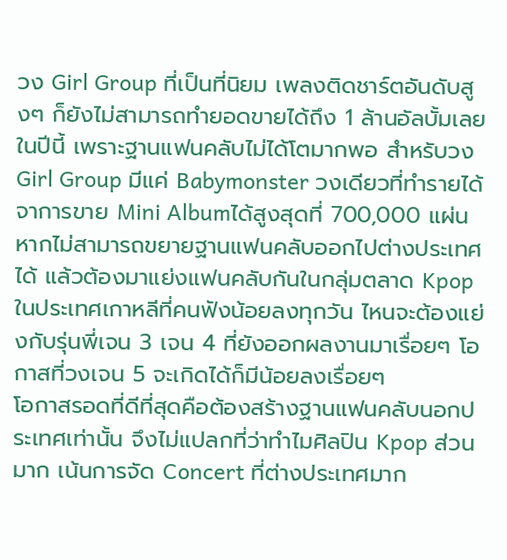วง Girl Group ที่เป็นที่นิยม เพลงติดชาร์ตอันดับสูงๆ ก็ยังไม่สามารถทำยอดขายได้ถึง 1 ล้านอัลบั้มเลยในปีนี้ เพราะฐานแฟนคลับไม่ได้โตมากพอ สำหรับวง Girl Group มีแค่ Babymonster วงเดียวที่ทำรายได้จาการขาย Mini Albumได้สูงสุดที่ 700,000 แผ่น
หากไม่สามารถขยายฐานแฟนคลับออกไปต่างประเทศได้ แล้วต้องมาแย่งแฟนคลับกันในกลุ่มตลาด Kpop ในประเทศเกาหลีที่คนฟังน้อยลงทุกวัน ไหนจะต้องแย่งกับรุ่นพี่เจน 3 เจน 4 ที่ยังออกผลงานมาเรื่อยๆ โอกาสที่วงเจน 5 จะเกิดได้ก็มีน้อยลงเรื่อยๆ
โอกาสรอดที่ดีที่สุดคือต้องสร้างฐานแฟนคลับนอกประเทศเท่านั้น จึงไม่แปลกที่ว่าทำไมศิลปิน Kpop ส่วนมาก เน้นการจัด Concert ที่ต่างประเทศมาก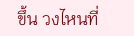ขึ้น วงไหนที่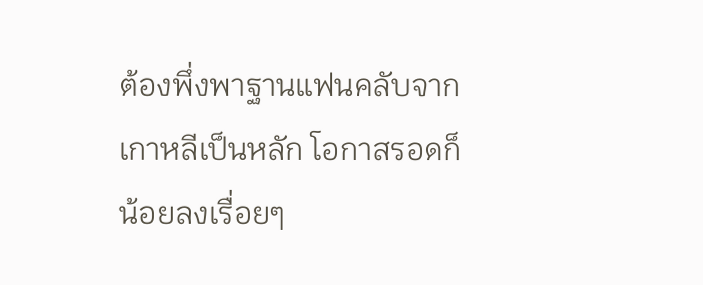ต้องพึ่งพาฐานแฟนคลับจากเกาหลีเป็นหลัก โอกาสรอดก็น้อยลงเรื่อยๆ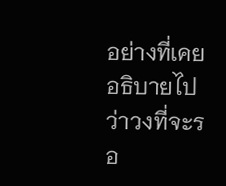อย่างที่เคยอธิบายไปว่าวงที่จะรอ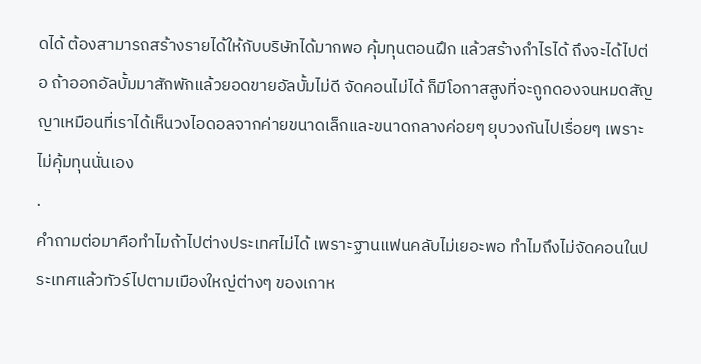ดได้ ต้องสามารถสร้างรายได้ให้กับบริษัทได้มากพอ คุ้มทุนตอนฝึก แล้วสร้างกำไรได้ ถึงจะได้ไปต่อ ถ้าออกอัลบั้มมาสักพักแล้วยอดขายอัลบั้มไม่ดี จัดคอนไม่ได้ ก็มีโอกาสสูงที่จะถูกดองจนหมดสัญญาเหมือนที่เราได้เห็นวงไอดอลจากค่ายขนาดเล็กและขนาดกลางค่อยๆ ยุบวงกันไปเรื่อยๆ เพราะไม่คุ้มทุนนั่นเอง
.
คำถามต่อมาคือทำไมถ้าไปต่างประเทศไม่ได้ เพราะฐานแฟนคลับไม่เยอะพอ ทำไมถึงไม่จัดคอนในประเทศแล้วทัวร์ไปตามเมืองใหญ่ต่างๆ ของเกาห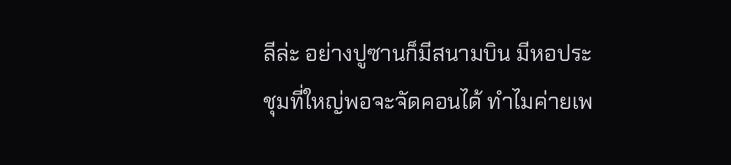ลีล่ะ อย่างปูซานก็มีสนามบิน มีหอประชุมที่ใหญ่พอจะจัดคอนได้ ทำไมค่ายเพ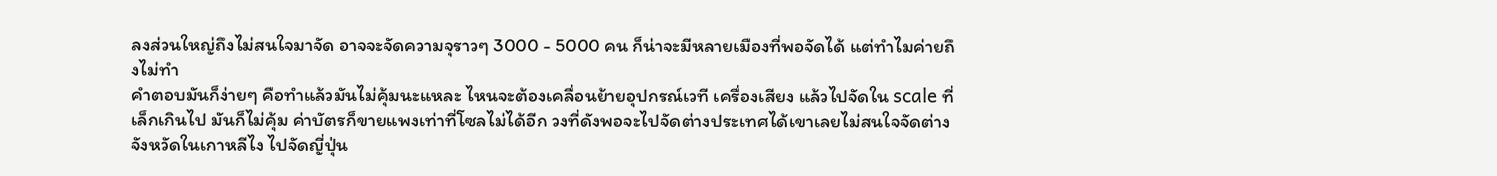ลงส่วนใหญ่ถึงไม่สนใจมาจัด อาจจะจัดความจุราวๆ 3000 - 5000 คน ก็น่าจะมีหลายเมืองที่พอจัดได้ แต่ทำไมค่ายถึงไม่ทำ
คำตอบมันก็ง่ายๆ คือทำแล้วมันไม่คุ้มนะแหละ ไหนจะต้องเคลื่อนย้ายอุปกรณ์เวที เครื่องเสียง แล้วไปจัดใน scale ที่เล็กเกินไป มันก็ไม่คุ้ม ค่าบัตรก็ขายแพงเท่าที่โซลไม่ได้อีก วงที่ดังพอจะไปจัดต่างประเทศได้เขาเลยไม่สนใจจัดต่างจังหวัดในเกาหลีไง ไปจัดญี่ปุ่น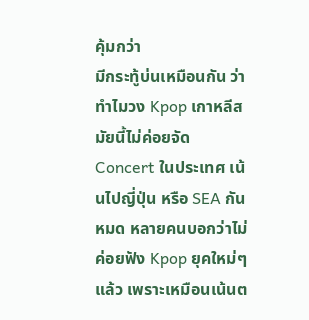คุ้มกว่า
มีกระทู้บ่นเหมือนกัน ว่าทำไมวง Kpop เกาหลีสมัยนี้ไม่ค่อยจัด Concert ในประเทศ เน้นไปญี่ปุ่น หรือ SEA กันหมด หลายคนบอกว่าไม่ค่อยฟัง Kpop ยุคใหม่ๆ แล้ว เพราะเหมือนเน้นต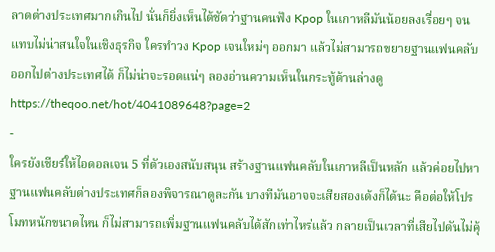ลาดต่างประเทศมากเกินไป นั่นก็ยิ่งเห็นได้ชัดว่าฐานคนฟัง Kpop ในเกาหลีมันน้อยลงเรื่อยๆ จนแทบไม่น่าสนใจในเชิงธุรกิจ ใครทำวง Kpop เจนใหม่ๆ ออกมา แล้วไม่สามารถขยายฐานแฟนคลับออกไปต่างประเทศได้ ก็ไม่น่าจะรอดแน่ๆ ลองอ่านความเห็นในกระทู้ด้านล่างดู
https://theqoo.net/hot/4041089648?page=2
-
ใครยังเชียร์ให้ไอดอลเจน 5 ที่ตัวเองสนับสนุน สร้างฐานแฟนคลับในเกาหลีเป็นหลัก แล้วค่อยไปหาฐานแฟนคลับต่างประเทศก็ลองพิจารณาดูละกัน บางทีมันอาจจะเสียสองเด้งก็ได้นะ คือต่อให้โปรโมทหนักขนาดไหน ก็ไม่สามารถเพิ่มฐานแฟนคลับได้สักเท่าไหร่แล้ว กลายเป็นเวลาที่เสียไปดันไม่คุ้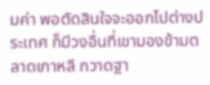มค่า พอตัดสินใจจะออกไปต่างประเทศ ก็มีวงอื่นที่เขามองข้ามตลาดเกาหลี กวาดฐา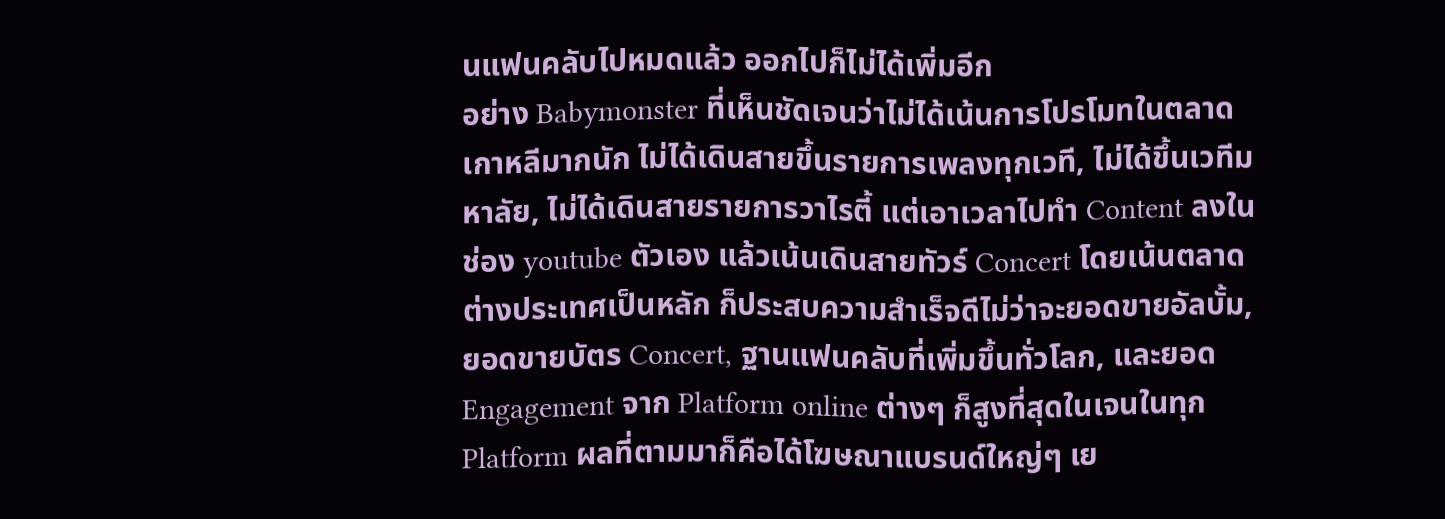นแฟนคลับไปหมดแล้ว ออกไปก็ไม่ได้เพิ่มอีก
อย่าง Babymonster ที่เห็นชัดเจนว่าไม่ได้เน้นการโปรโมทในตลาดเกาหลีมากนัก ไม่ได้เดินสายขึ้นรายการเพลงทุกเวที, ไม่ได้ขึ้นเวทีมหาลัย, ไม่ได้เดินสายรายการวาไรตี้ แต่เอาเวลาไปทำ Content ลงในช่อง youtube ตัวเอง แล้วเน้นเดินสายทัวร์ Concert โดยเน้นตลาดต่างประเทศเป็นหลัก ก็ประสบความสำเร็จดีไม่ว่าจะยอดขายอัลบั้ม, ยอดขายบัตร Concert, ฐานแฟนคลับที่เพิ่มขึ้นทั่วโลก, และยอด Engagement จาก Platform online ต่างๆ ก็สูงที่สุดในเจนในทุก Platform ผลที่ตามมาก็คือได้โฆษณาแบรนด์ใหญ่ๆ เย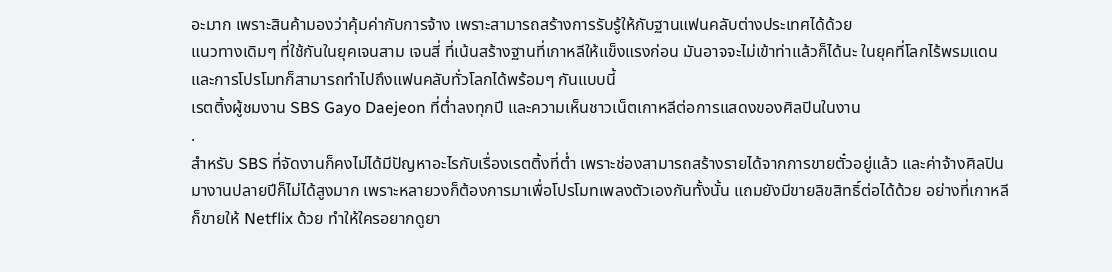อะมาก เพราะสินค้ามองว่าคุ้มค่ากับการจ้าง เพราะสามารถสร้างการรับรู้ให้กับฐานแฟนคลับต่างประเทศได้ด้วย
แนวทางเดิมๆ ที่ใช้กันในยุคเจนสาม เจนสี่ ที่เน้นสร้างฐานที่เกาหลีให้แข็งแรงก่อน มันอาจจะไม่เข้าท่าแล้วก็ได้นะ ในยุคที่โลกไร้พรมแดน และการโปรโมทก็สามารถทำไปถึงแฟนคลับทั่วโลกได้พร้อมๆ กันแบบนี้
เรตติ้งผู้ชมงาน SBS Gayo Daejeon ที่ต่ำลงทุกปี และความเห็นชาวเน็ตเกาหลีต่อการแสดงของศิลปินในงาน
.
สำหรับ SBS ที่จัดงานก็คงไม่ได้มีปัญหาอะไรกับเรื่องเรตติ้งที่ต่ำ เพราะช่องสามารถสร้างรายได้จากการขายตั๋วอยู่แล้ว และค่าจ้างศิลปินมางานปลายปีก็ไม่ได้สูงมาก เพราะหลายวงก็ต้องการมาเพื่อโปรโมทเพลงตัวเองกันทั้งนั้น แถมยังมีขายลิขสิทธิ์ต่อได้ด้วย อย่างที่เกาหลีก็ขายให้ Netflix ด้วย ทำให้ใครอยากดูยา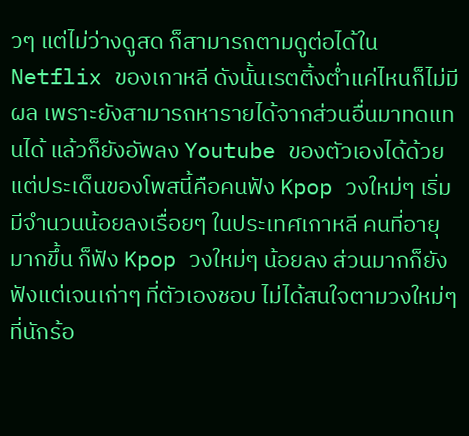วๆ แต่ไม่ว่างดูสด ก็สามารถตามดูต่อได้ใน Netflix ของเกาหลี ดังนั้นเรตติ้งต่ำแค่ไหนก็ไม่มีผล เพราะยังสามารถหารายได้จากส่วนอื่นมาทดแทนได้ แล้วก็ยังอัพลง Youtube ของตัวเองได้ด้วย
แต่ประเด็นของโพสนี้คือคนฟัง Kpop วงใหม่ๆ เริ่มมีจำนวนน้อยลงเรื่อยๆ ในประเทศเกาหลี คนที่อายุมากขึ้น ก็ฟัง Kpop วงใหม่ๆ น้อยลง ส่วนมากก็ยังฟังแต่เจนเก่าๆ ที่ตัวเองชอบ ไม่ได้สนใจตามวงใหม่ๆ ที่นักร้อ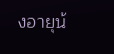งอายุน้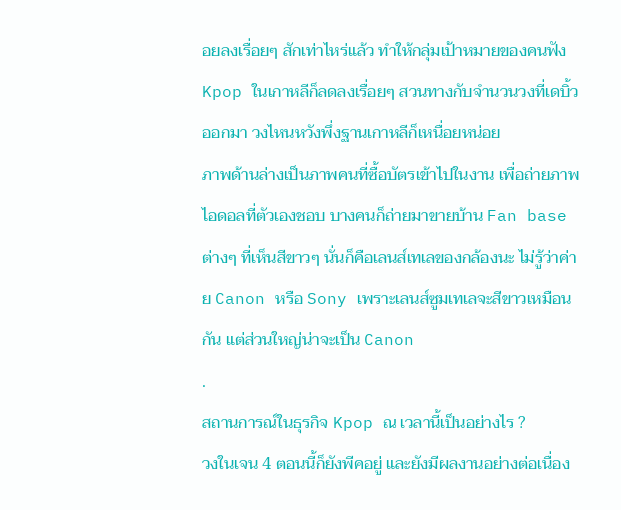อยลงเรื่อยๆ สักเท่าไหร่แล้ว ทำให้กลุ่มเป้าหมายของคนฟัง Kpop ในเกาหลีก็ลดลงเรื่อยๆ สวนทางกับจำนวนวงที่เดบิ้วออกมา วงไหนหวังพึ่งฐานเกาหลีก็เหนื่อยหน่อย
ภาพด้านล่างเป็นภาพคนที่ซื้อบัตรเข้าไปในงาน เพื่อถ่ายภาพไอดอลที่ตัวเองชอบ บางคนก็ถ่ายมาขายบ้าน Fan base ต่างๆ ที่เห็นสีขาวๆ นั่นก็คือเลนส์เทเลของกล้องนะ ไม่รู้ว่าค่าย Canon หรือ Sony เพราะเลนส์ซูมเทเลจะสีขาวเหมือนกัน แต่ส่วนใหญ่น่าจะเป็น Canon
.
สถานการณ์ในธุรกิจ Kpop ณ เวลานี้เป็นอย่างไร ?
วงในเจน 4 ตอนนี้ก็ยังพีคอยู่ และยังมีผลงานอย่างต่อเนื่อง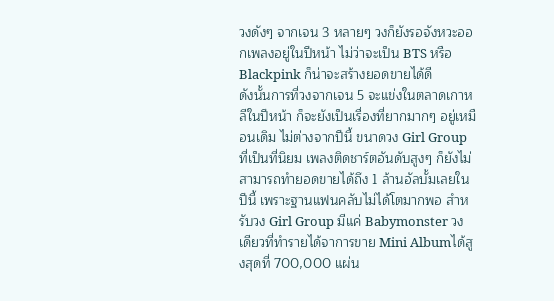วงดังๆ จากเจน 3 หลายๆ วงก็ยังรอจังหวะออกเพลงอยู่ในปีหน้า ไม่ว่าจะเป็น BTS หรือ Blackpink ก็น่าจะสร้างยอดขายได้ดี
ดังนั้นการที่วงจากเจน 5 จะแข่งในตลาดเกาหลีในปีหน้า ก็จะยังเป็นเรื่องที่ยากมากๆ อยู่เหมือนเดิม ไม่ต่างจากปีนี้ ขนาดวง Girl Group ที่เป็นที่นิยม เพลงติดชาร์ตอันดับสูงๆ ก็ยังไม่สามารถทำยอดขายได้ถึง 1 ล้านอัลบั้มเลยในปีนี้ เพราะฐานแฟนคลับไม่ได้โตมากพอ สำหรับวง Girl Group มีแค่ Babymonster วงเดียวที่ทำรายได้จาการขาย Mini Albumได้สูงสุดที่ 700,000 แผ่น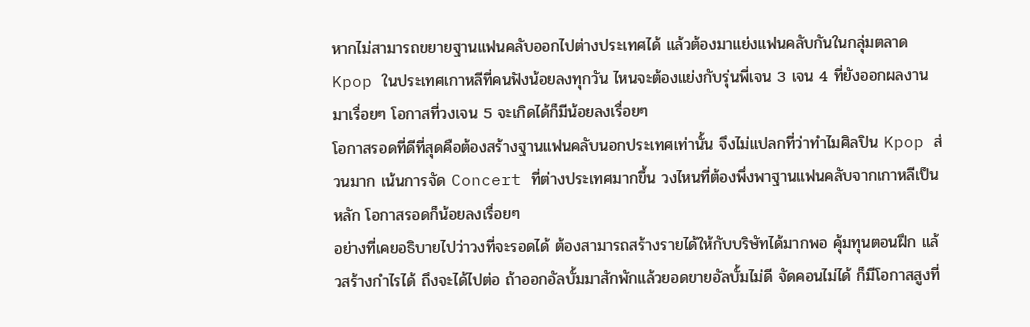หากไม่สามารถขยายฐานแฟนคลับออกไปต่างประเทศได้ แล้วต้องมาแย่งแฟนคลับกันในกลุ่มตลาด Kpop ในประเทศเกาหลีที่คนฟังน้อยลงทุกวัน ไหนจะต้องแย่งกับรุ่นพี่เจน 3 เจน 4 ที่ยังออกผลงานมาเรื่อยๆ โอกาสที่วงเจน 5 จะเกิดได้ก็มีน้อยลงเรื่อยๆ
โอกาสรอดที่ดีที่สุดคือต้องสร้างฐานแฟนคลับนอกประเทศเท่านั้น จึงไม่แปลกที่ว่าทำไมศิลปิน Kpop ส่วนมาก เน้นการจัด Concert ที่ต่างประเทศมากขึ้น วงไหนที่ต้องพึ่งพาฐานแฟนคลับจากเกาหลีเป็นหลัก โอกาสรอดก็น้อยลงเรื่อยๆ
อย่างที่เคยอธิบายไปว่าวงที่จะรอดได้ ต้องสามารถสร้างรายได้ให้กับบริษัทได้มากพอ คุ้มทุนตอนฝึก แล้วสร้างกำไรได้ ถึงจะได้ไปต่อ ถ้าออกอัลบั้มมาสักพักแล้วยอดขายอัลบั้มไม่ดี จัดคอนไม่ได้ ก็มีโอกาสสูงที่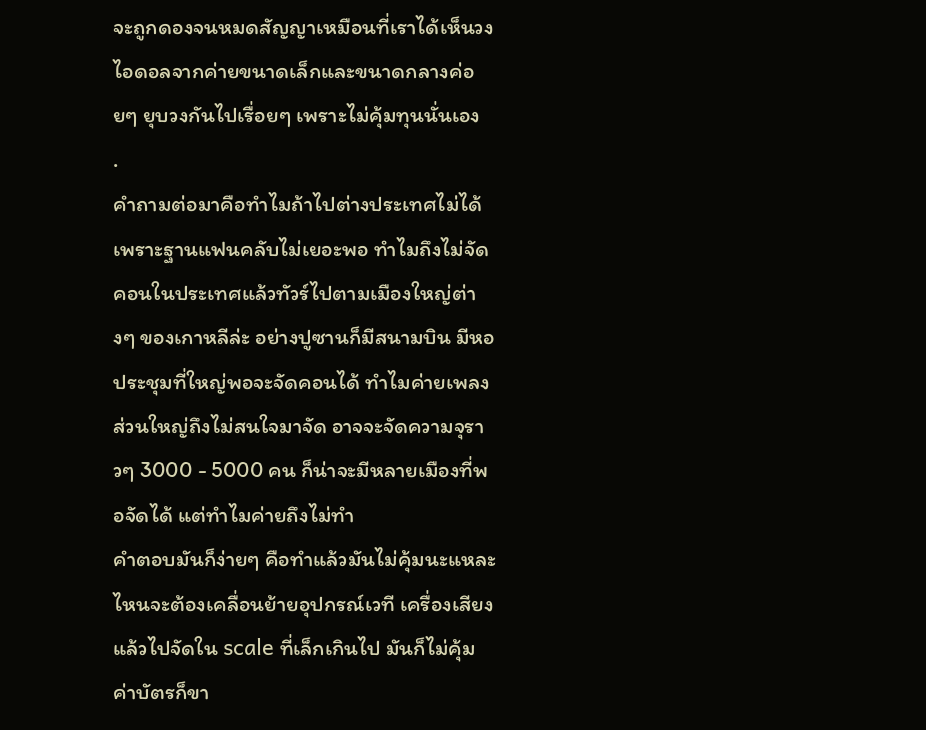จะถูกดองจนหมดสัญญาเหมือนที่เราได้เห็นวงไอดอลจากค่ายขนาดเล็กและขนาดกลางค่อยๆ ยุบวงกันไปเรื่อยๆ เพราะไม่คุ้มทุนนั่นเอง
.
คำถามต่อมาคือทำไมถ้าไปต่างประเทศไม่ได้ เพราะฐานแฟนคลับไม่เยอะพอ ทำไมถึงไม่จัดคอนในประเทศแล้วทัวร์ไปตามเมืองใหญ่ต่างๆ ของเกาหลีล่ะ อย่างปูซานก็มีสนามบิน มีหอประชุมที่ใหญ่พอจะจัดคอนได้ ทำไมค่ายเพลงส่วนใหญ่ถึงไม่สนใจมาจัด อาจจะจัดความจุราวๆ 3000 - 5000 คน ก็น่าจะมีหลายเมืองที่พอจัดได้ แต่ทำไมค่ายถึงไม่ทำ
คำตอบมันก็ง่ายๆ คือทำแล้วมันไม่คุ้มนะแหละ ไหนจะต้องเคลื่อนย้ายอุปกรณ์เวที เครื่องเสียง แล้วไปจัดใน scale ที่เล็กเกินไป มันก็ไม่คุ้ม ค่าบัตรก็ขา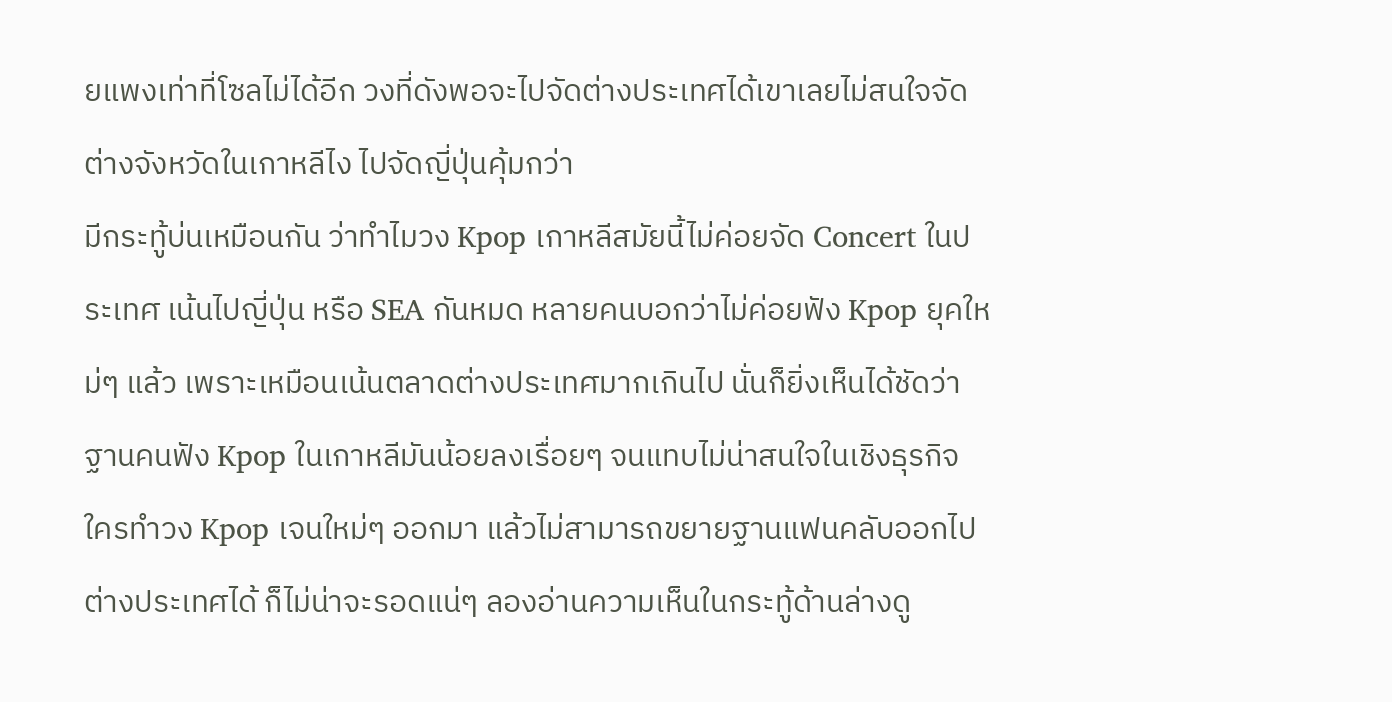ยแพงเท่าที่โซลไม่ได้อีก วงที่ดังพอจะไปจัดต่างประเทศได้เขาเลยไม่สนใจจัดต่างจังหวัดในเกาหลีไง ไปจัดญี่ปุ่นคุ้มกว่า
มีกระทู้บ่นเหมือนกัน ว่าทำไมวง Kpop เกาหลีสมัยนี้ไม่ค่อยจัด Concert ในประเทศ เน้นไปญี่ปุ่น หรือ SEA กันหมด หลายคนบอกว่าไม่ค่อยฟัง Kpop ยุคใหม่ๆ แล้ว เพราะเหมือนเน้นตลาดต่างประเทศมากเกินไป นั่นก็ยิ่งเห็นได้ชัดว่าฐานคนฟัง Kpop ในเกาหลีมันน้อยลงเรื่อยๆ จนแทบไม่น่าสนใจในเชิงธุรกิจ ใครทำวง Kpop เจนใหม่ๆ ออกมา แล้วไม่สามารถขยายฐานแฟนคลับออกไปต่างประเทศได้ ก็ไม่น่าจะรอดแน่ๆ ลองอ่านความเห็นในกระทู้ด้านล่างดู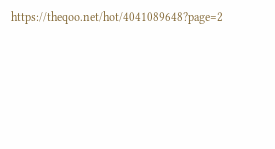https://theqoo.net/hot/4041089648?page=2